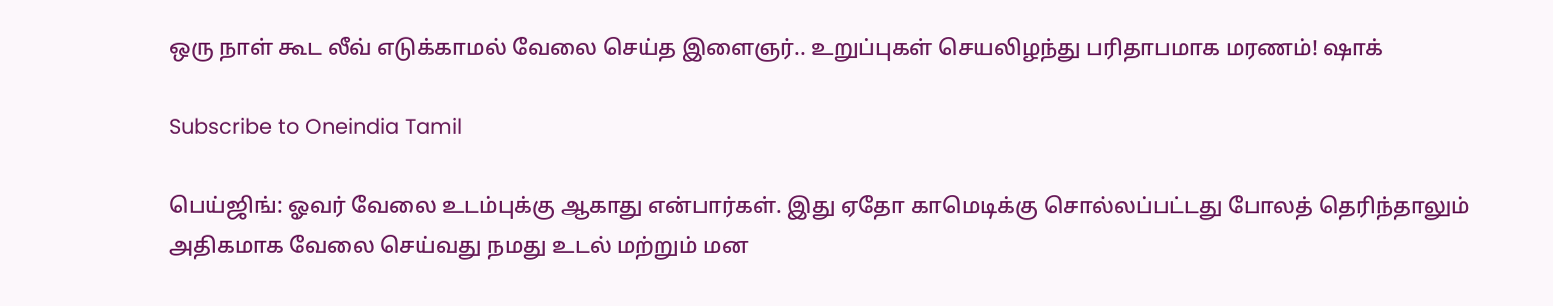ஒரு நாள் கூட லீவ் எடுக்காமல் வேலை செய்த இளைஞர்.. உறுப்புகள் செயலிழந்து பரிதாபமாக மரணம்! ஷாக்

Subscribe to Oneindia Tamil

பெய்ஜிங்: ஓவர் வேலை உடம்புக்கு ஆகாது என்பார்கள். இது ஏதோ காமெடிக்கு சொல்லப்பட்டது போலத் தெரிந்தாலும் அதிகமாக வேலை செய்வது நமது உடல் மற்றும் மன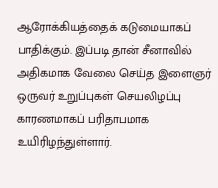ஆரோக்கியத்தைக் கடுமையாகப் பாதிக்கும். இப்படி தான் சீனாவில் அதிகமாக வேலை செய்த இளைஞர் ஒருவர் உறுப்புகள் செயலிழப்பு காரணமாகப் பரிதாபமாக உயிரிழந்துள்ளார்.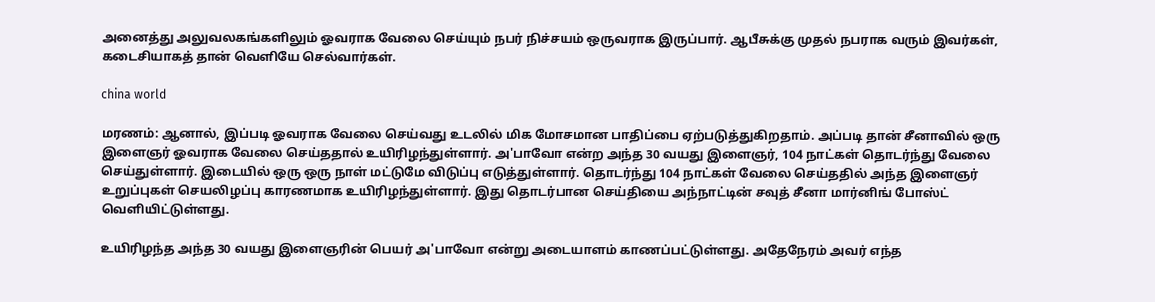அனைத்து அலுவலகங்களிலும் ஓவராக வேலை செய்யும் நபர் நிச்சயம் ஒருவராக இருப்பார். ஆபீசுக்கு முதல் நபராக வரும் இவர்கள், கடைசியாகத் தான் வெளியே செல்வார்கள்.

china world

மரணம்: ஆனால், இப்படி ஓவராக வேலை செய்வது உடலில் மிக மோசமான பாதிப்பை ஏற்படுத்துகிறதாம். அப்படி தான் சீனாவில் ஒரு இளைஞர் ஓவராக வேலை செய்ததால் உயிரிழந்துள்ளார். அ'பாவோ என்ற அந்த 30 வயது இளைஞர், 104 நாட்கள் தொடர்ந்து வேலை செய்துள்ளார். இடையில் ஒரு ஒரு நாள் மட்டுமே விடுப்பு எடுத்துள்ளார். தொடர்ந்து 104 நாட்கள் வேலை செய்ததில் அந்த இளைஞர் உறுப்புகள் செயலிழப்பு காரணமாக உயிரிழந்துள்ளார். இது தொடர்பான செய்தியை அந்நாட்டின் சவுத் சீனா மார்னிங் போஸ்ட் வெளியிட்டுள்ளது.

உயிரிழந்த அந்த 30 வயது இளைஞரின் பெயர் அ'பாவோ என்று அடையாளம் காணப்பட்டுள்ளது. அதேநேரம் அவர் எந்த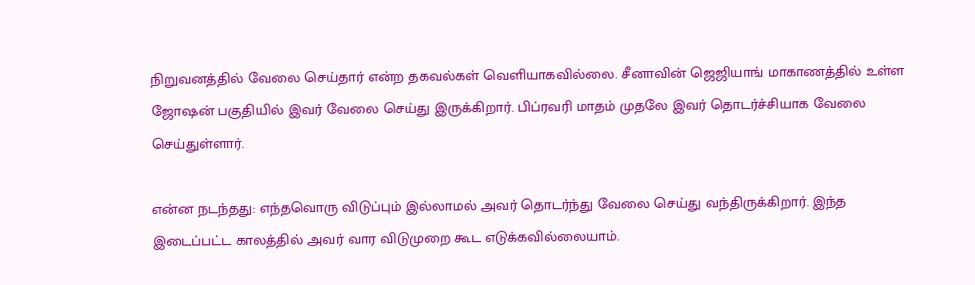நிறுவனத்தில் வேலை செய்தார் என்ற தகவல்கள் வெளியாகவில்லை. சீனாவின் ஜெஜியாங் மாகாணத்தில் உள்ள ஜோஷன் பகுதியில் இவர் வேலை செய்து இருக்கிறார். பிப்ரவரி மாதம் முதலே இவர் தொடர்ச்சியாக வேலை செய்துள்ளார்.

என்ன நடந்தது: எந்தவொரு விடுப்பும் இல்லாமல் அவர் தொடர்ந்து வேலை செய்து வந்திருக்கிறார். இந்த இடைப்பட்ட காலத்தில் அவர் வார விடுமுறை கூட எடுக்கவில்லையாம்.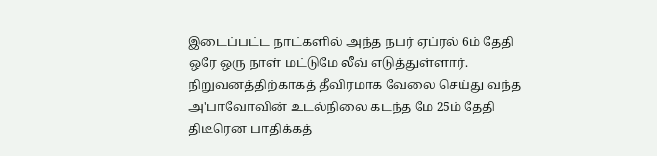இடைப்பட்ட நாட்களில் அந்த நபர் ஏப்ரல் 6ம் தேதி ஒரே ஒரு நாள் மட்டுமே லீவ் எடுத்துள்ளார். நிறுவனத்திற்காகத் தீவிரமாக வேலை செய்து வந்த அ'பாவோவின் உடல்நிலை கடந்த மே 25ம் தேதி திடீரென பாதிக்கத்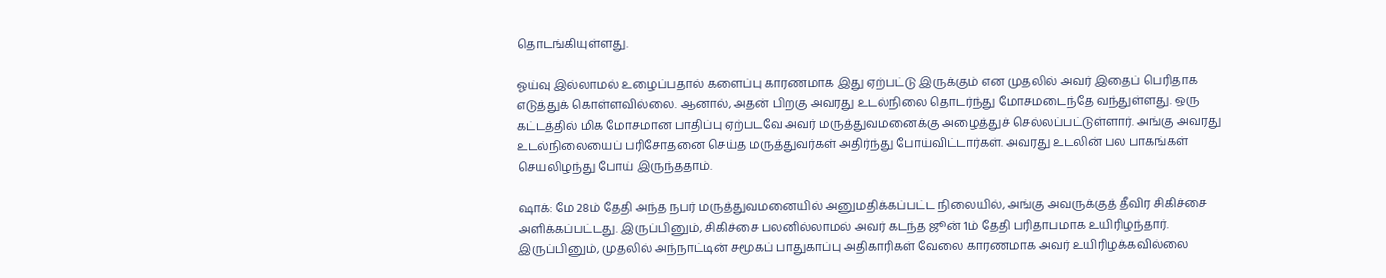தொடங்கியுள்ளது.

ஓய்வு இல்லாமல் உழைப்பதால் களைப்பு காரணமாக இது ஏற்பட்டு இருக்கும் என முதலில் அவர் இதைப் பெரிதாக எடுத்துக் கொள்ளவில்லை. ஆனால், அதன் பிறகு அவரது உடல்நிலை தொடர்ந்து மோசமடைந்தே வந்துள்ளது. ஒரு கட்டத்தில் மிக மோசமான பாதிப்பு ஏற்படவே அவர் மருத்துவமனைக்கு அழைத்துச் செல்லப்பட்டுள்ளார். அங்கு அவரது உடல்நிலையைப் பரிசோதனை செய்த மருத்துவர்கள் அதிர்ந்து போய்விட்டார்கள். அவரது உடலின் பல பாகங்கள் செயலிழந்து போய் இருந்ததாம்.

ஷாக்: மே 28ம் தேதி அந்த நபர் மருத்துவமனையில் அனுமதிக்கப்பட்ட நிலையில், அங்கு அவருக்குத் தீவிர சிகிச்சை அளிக்கப்பட்டது. இருப்பினும், சிகிச்சை பலனில்லாமல் அவர் கடந்த ஜூன் 1ம் தேதி பரிதாபமாக உயிரிழந்தார். இருப்பினும், முதலில் அந்நாட்டின் சமூகப் பாதுகாப்பு அதிகாரிகள் வேலை காரணமாக அவர் உயிரிழக்கவில்லை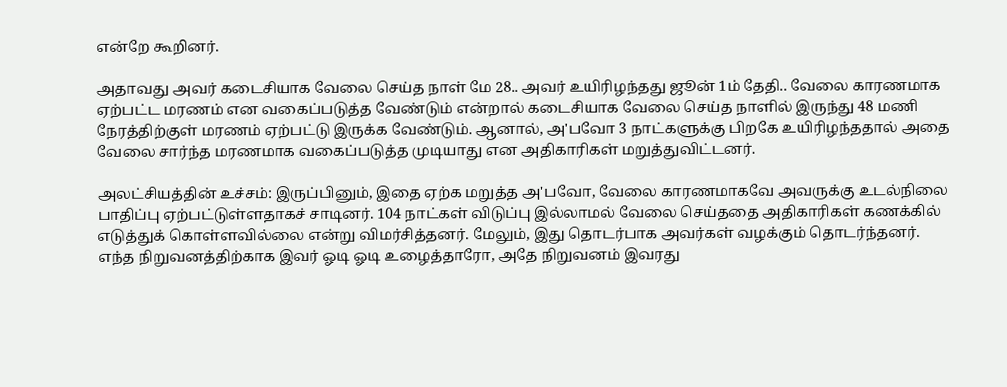என்றே கூறினர்.

அதாவது அவர் கடைசியாக வேலை செய்த நாள் மே 28.. அவர் உயிரிழந்தது ஜூன் 1ம் தேதி.. வேலை காரணமாக ஏற்பட்ட மரணம் என வகைப்படுத்த வேண்டும் என்றால் கடைசியாக வேலை செய்த நாளில் இருந்து 48 மணி நேரத்திற்குள் மரணம் ஏற்பட்டு இருக்க வேண்டும். ஆனால், அ'பவோ 3 நாட்களுக்கு பிறகே உயிரிழந்ததால் அதை வேலை சார்ந்த மரணமாக வகைப்படுத்த முடியாது என அதிகாரிகள் மறுத்துவிட்டனர்.

அலட்சியத்தின் உச்சம்: இருப்பினும், இதை ஏற்க மறுத்த அ'பவோ, வேலை காரணமாகவே அவருக்கு உடல்நிலை பாதிப்பு ஏற்பட்டுள்ளதாகச் சாடினர். 104 நாட்கள் விடுப்பு இல்லாமல் வேலை செய்ததை அதிகாரிகள் கணக்கில் எடுத்துக் கொள்ளவில்லை என்று விமர்சித்தனர். மேலும், இது தொடர்பாக அவர்கள் வழக்கும் தொடர்ந்தனர். எந்த நிறுவனத்திற்காக இவர் ஓடி ஓடி உழைத்தாரோ, அதே நிறுவனம் இவரது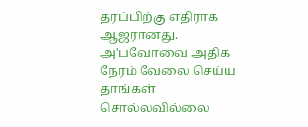தரப்பிற்கு எதிராக ஆஜரானது. அ'பவோவை அதிக நேரம் வேலை செய்ய தாங்கள் சொல்லவில்லை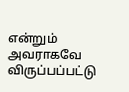என்றும் அவராகவே விருப்பப்பட்டு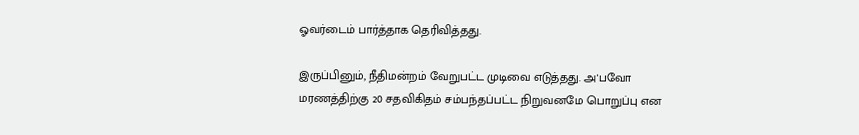ஓவர்டைம் பார்த்தாக தெரிவித்தது.

இருப்பினும், நீதிமன்றம் வேறுபட்ட முடிவை எடுத்தது. அ'பவோ மரணத்திற்கு 20 சதவிகிதம் சம்பந்தப்பட்ட நிறுவனமே பொறுப்பு என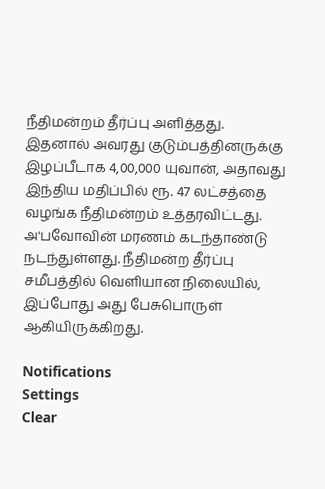நீதிமன்றம் தீர்ப்பு அளித்தது. இதனால் அவரது குடும்பத்தினருக்கு இழப்பீடாக 4,00,000 யுவான், அதாவது இந்திய மதிப்பில் ரூ. 47 லட்சத்தை வழங்க நீதிமன்றம் உத்தரவிட்டது. அ'பவோவின் மரணம் கடந்தாண்டு நடந்துள்ளது. நீதிமன்ற தீர்ப்பு சமீபத்தில் வெளியான நிலையில், இப்போது அது பேசுபொருள் ஆகியிருக்கிறது.

Notifications
Settings
Clear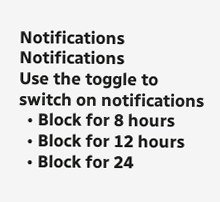Notifications
Notifications
Use the toggle to switch on notifications
  • Block for 8 hours
  • Block for 12 hours
  • Block for 24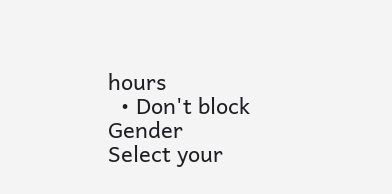hours
  • Don't block
Gender
Select your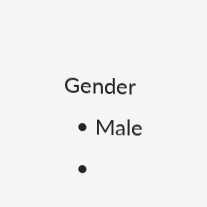Gender
  • Male
  •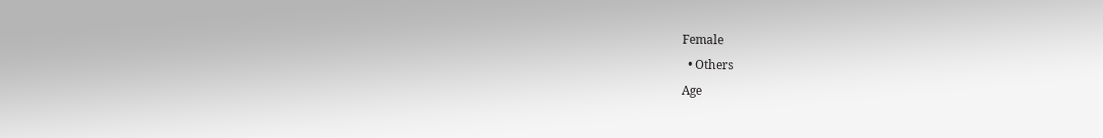Female
  • Others
Age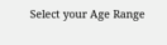Select your Age Range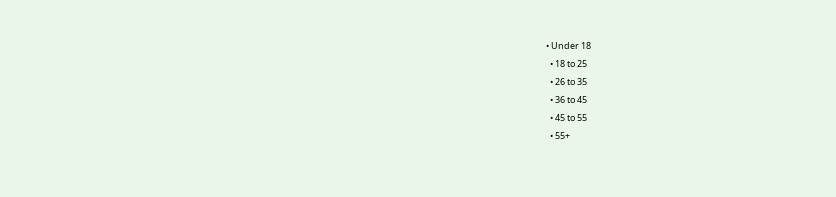• Under 18
  • 18 to 25
  • 26 to 35
  • 36 to 45
  • 45 to 55
  • 55+